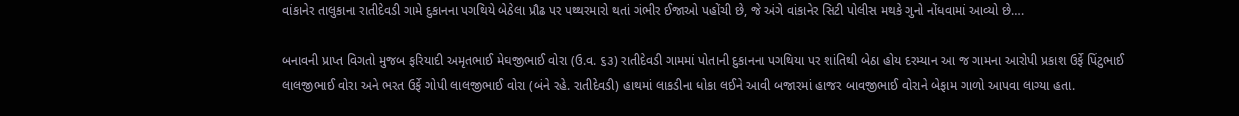વાંકાનેર તાલુકાના રાતીદેવડી ગામે દુકાનના પગથિયે બેઠેલા પ્રૌઢ પર પથ્થરમારો થતાં ગંભીર ઈજાઓ પહોંચી છે, જે અંગે વાંકાનેર સિટી પોલીસ મથકે ગુનો નોંધવામાં આવ્યો છે….

બનાવની પ્રાપ્ત વિગતો મુજબ ફરિયાદી અમૃતભાઈ મેઘજીભાઈ વોરા (ઉ.વ. ૬૩) રાતીદેવડી ગામમાં પોતાની દુકાનના પગથિયા પર શાંતિથી બેઠા હોય દરમ્યાન આ જ ગામના આરોપી પ્રકાશ ઉર્ફે પિંટુભાઈ લાલજીભાઈ વોરા અને ભરત ઉર્ફે ગોપી લાલજીભાઈ વોરા (બંને રહે. રાતીદેવડી) હાથમાં લાકડીના ધોકા લઈને આવી બજારમાં હાજર બાવજીભાઈ વોરાને બેફામ ગાળો આપવા લાગ્યા હતા.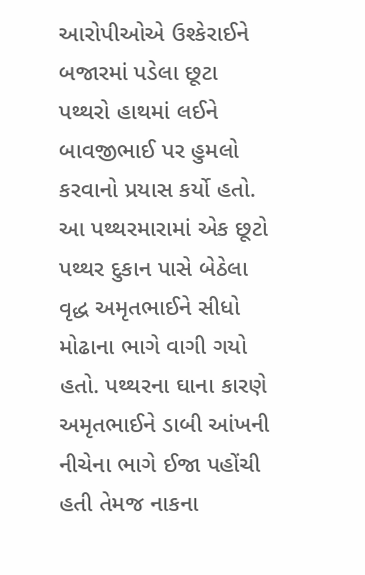આરોપીઓએ ઉશ્કેરાઈને બજારમાં પડેલા છૂટા પથ્થરો હાથમાં લઈને બાવજીભાઈ પર હુમલો કરવાનો પ્રયાસ કર્યો હતો. આ પથ્થરમારામાં એક છૂટો પથ્થર દુકાન પાસે બેઠેલા વૃદ્ધ અમૃતભાઈને સીધો મોઢાના ભાગે વાગી ગયો હતો. પથ્થરના ઘાના કારણે અમૃતભાઈને ડાબી આંખની નીચેના ભાગે ઈજા પહોંચી હતી તેમજ નાકના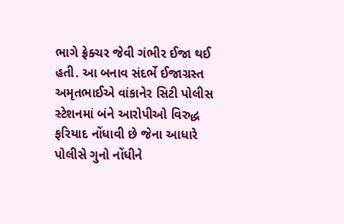ભાગે ફ્રેક્ચર જેવી ગંભીર ઈજા થઈ હતી. આ બનાવ સંદર્ભે ઈજાગ્રસ્ત અમૃતભાઈએ વાંકાનેર સિટી પોલીસ સ્ટેશનમાં બંને આરોપીઓ વિરુદ્ધ ફરિયાદ નોંધાવી છે જેના આધારે પોલીસે ગુનો નોંધીને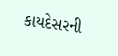કાયદેસરની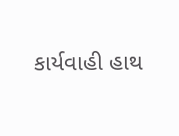કાર્યવાહી હાથ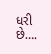ધરી છે….